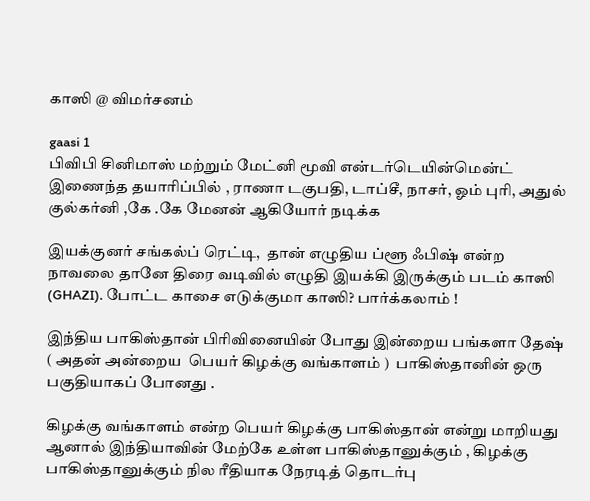காஸி @ விமர்சனம்

gaasi 1
பிவிபி சினிமாஸ் மற்றும் மேட்னி மூவி என்டர்டெயின்மென்ட் இணைந்த தயாரிப்பில் , ராணா டகுபதி, டாப்சீ, நாசர், ஓம் புரி, அதுல் குல்கர்னி ,கே .கே மேனன் ஆகியோர் நடிக்க

இயக்குனர் சங்கல்ப் ரெட்டி,  தான் எழுதிய ப்ளூ ஃபிஷ் என்ற நாவலை தானே திரை வடிவில் எழுதி இயக்கி இருக்கும் படம் காஸி (GHAZI). போட்ட காசை எடுக்குமா காஸி? பார்க்கலாம் !

இந்திய பாகிஸ்தான் பிரிவினையின் போது இன்றைய பங்களா தேஷ்  ( அதன் அன்றைய  பெயர் கிழக்கு வங்காளம் )  பாகிஸ்தானின் ஒரு பகுதியாகப் போனது .

கிழக்கு வங்காளம் என்ற பெயர் கிழக்கு பாகிஸ்தான் என்று மாறியது ஆனால் இந்தியாவின் மேற்கே உள்ள பாகிஸ்தானுக்கும் , கிழக்கு பாகிஸ்தானுக்கும் நில ரீதியாக நேரடித் தொடர்பு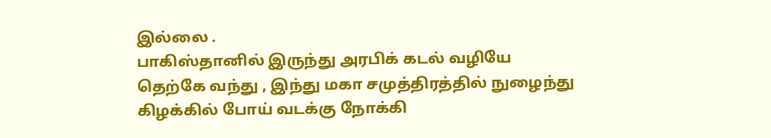இல்லை .
பாகிஸ்தானில் இருந்து அரபிக் கடல் வழியே தெற்கே வந்து , இந்து மகா சமுத்திரத்தில் நுழைந்து கிழக்கில் போய் வடக்கு நோக்கி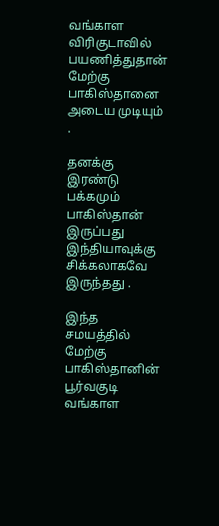வங்காள விரிகுடாவில் பயணித்துதான் மேற்கு பாகிஸ்தானை அடைய முடியும் .

தனக்கு இரண்டு பக்கமும் பாகிஸ்தான் இருப்பது இந்தியாவுக்கு சிக்கலாகவே இருந்தது .

இந்த சமயத்தில் மேற்கு பாகிஸ்தானின் பூர்வகுடி வங்காள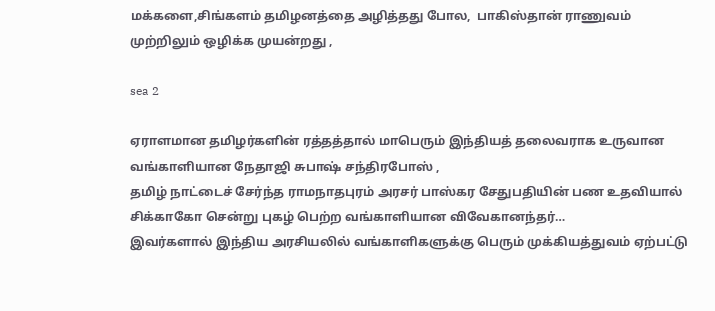மக்களை,சிங்களம் தமிழனத்தை அழித்தது போல,  பாகிஸ்தான் ராணுவம் முற்றிலும் ஒழிக்க முயன்றது ,

sea 2

ஏராளமான தமிழர்களின் ரத்தத்தால் மாபெரும் இந்தியத் தலைவராக உருவான வங்காளியான நேதாஜி சுபாஷ் சந்திரபோஸ் ,
தமிழ் நாட்டைச் சேர்ந்த ராமநாதபுரம் அரசர் பாஸ்கர சேதுபதியின் பண உதவியால் சிக்காகோ சென்று புகழ் பெற்ற வங்காளியான விவேகானந்தர்…
இவர்களால் இந்திய அரசியலில் வங்காளிகளுக்கு பெரும் முக்கியத்துவம் ஏற்பட்டு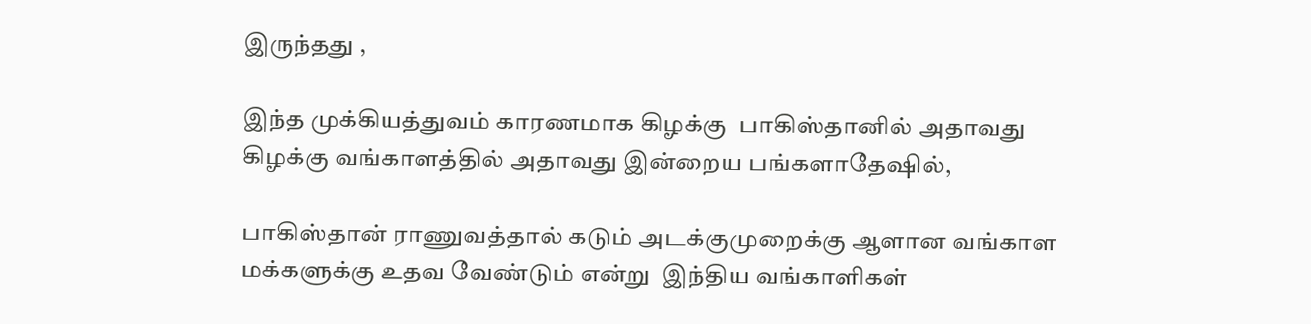இருந்தது ,

இந்த முக்கியத்துவம் காரணமாக கிழக்கு  பாகிஸ்தானில் அதாவது கிழக்கு வங்காளத்தில் அதாவது இன்றைய பங்களாதேஷில்,

பாகிஸ்தான் ராணுவத்தால் கடும் அடக்குமுறைக்கு ஆளான வங்காள மக்களுக்கு உதவ வேண்டும் என்று  இந்திய வங்காளிகள்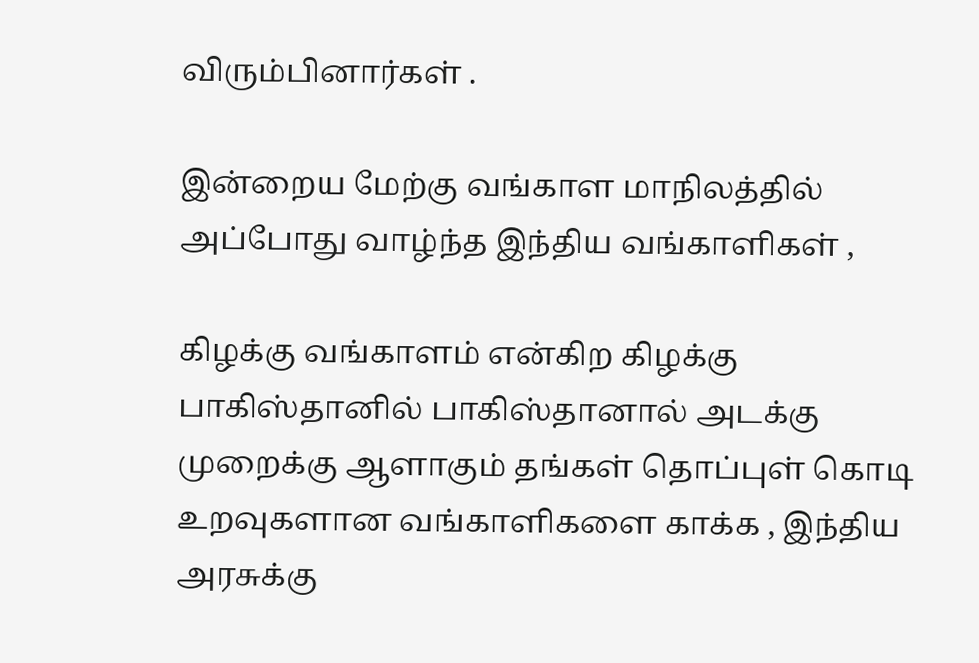விரும்பினார்கள் .

இன்றைய மேற்கு வங்காள மாநிலத்தில் அப்போது வாழ்ந்த இந்திய வங்காளிகள் ,

கிழக்கு வங்காளம் என்கிற கிழக்கு பாகிஸ்தானில் பாகிஸ்தானால் அடக்கு முறைக்கு ஆளாகும் தங்கள் தொப்புள் கொடி உறவுகளான வங்காளிகளை காக்க , இந்திய அரசுக்கு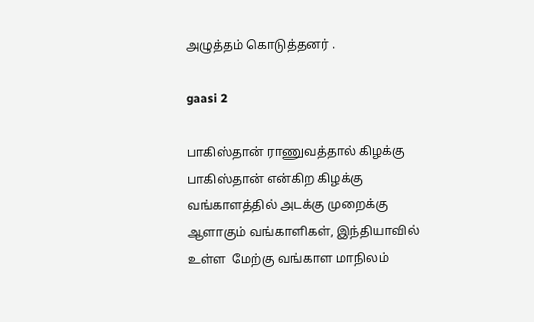அழுத்தம் கொடுத்தனர் .

gaasi 2

பாகிஸ்தான் ராணுவத்தால் கிழக்கு பாகிஸ்தான் என்கிற கிழக்கு வங்காளத்தில் அடக்கு முறைக்கு ஆளாகும் வங்காளிகள், இந்தியாவில் உள்ள  மேற்கு வங்காள மாநிலம்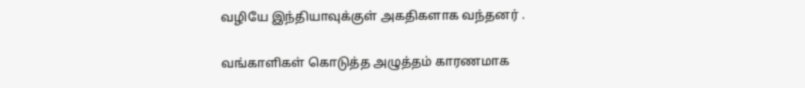வழியே இந்தியாவுக்குள் அகதிகளாக வந்தனர் .

வங்காளிகள் கொடுத்த அழுத்தம் காரணமாக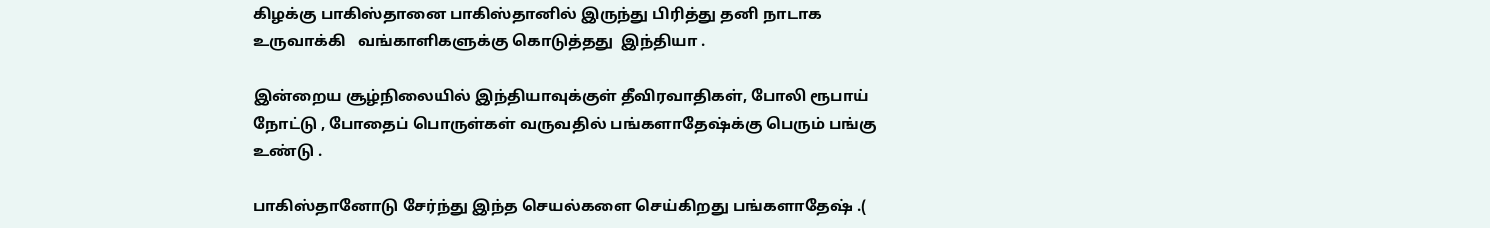கிழக்கு பாகிஸ்தானை பாகிஸ்தானில் இருந்து பிரித்து தனி நாடாக உருவாக்கி   வங்காளிகளுக்கு கொடுத்தது  இந்தியா .

இன்றைய சூழ்நிலையில் இந்தியாவுக்குள் தீவிரவாதிகள், போலி ரூபாய் நோட்டு , போதைப் பொருள்கள் வருவதில் பங்களாதேஷ்க்கு பெரும் பங்கு உண்டு .

பாகிஸ்தானோடு சேர்ந்து இந்த செயல்களை செய்கிறது பங்களாதேஷ் .(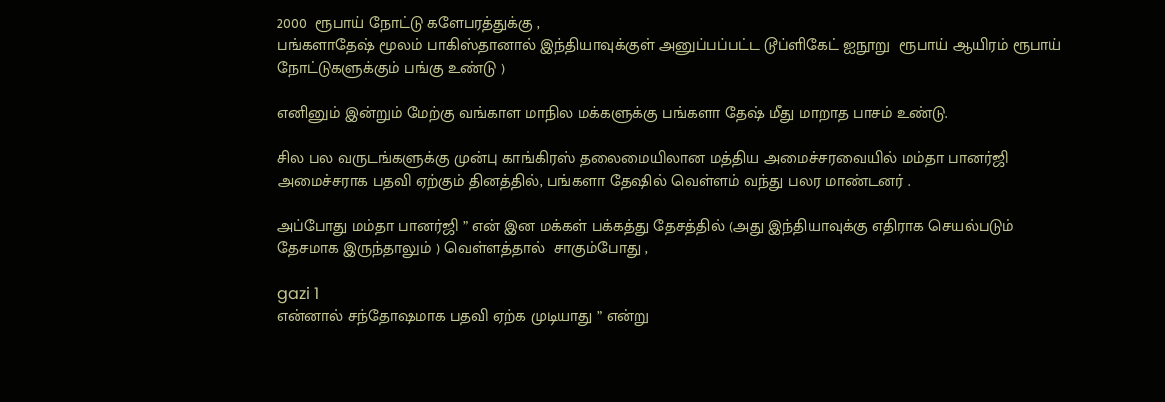2000  ரூபாய் நோட்டு களேபரத்துக்கு ,
பங்களாதேஷ் மூலம் பாகிஸ்தானால் இந்தியாவுக்குள் அனுப்பப்பட்ட டூப்ளிகேட் ஐநூறு  ரூபாய் ஆயிரம் ரூபாய் நோட்டுகளுக்கும் பங்கு உண்டு )

எனினும் இன்றும் மேற்கு வங்காள மாநில மக்களுக்கு பங்களா தேஷ் மீது மாறாத பாசம் உண்டு.

சில பல வருடங்களுக்கு முன்பு காங்கிரஸ் தலைமையிலான மத்திய அமைச்சரவையில் மம்தா பானர்ஜி அமைச்சராக பதவி ஏற்கும் தினத்தில், பங்களா தேஷில் வெள்ளம் வந்து பலர மாண்டனர் .

அப்போது மம்தா பானர்ஜி ” என் இன மக்கள் பக்கத்து தேசத்தில் (அது இந்தியாவுக்கு எதிராக செயல்படும் தேசமாக இருந்தாலும் ) வெள்ளத்தால்  சாகும்போது ,

gazi 1
என்னால் சந்தோஷமாக பதவி ஏற்க முடியாது ” என்று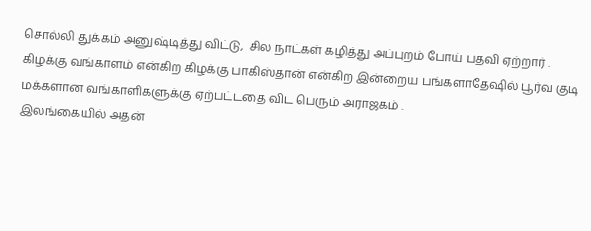சொல்லி துக்கம் அனுஷ்டித்து விட்டு,  சில நாட்கள் கழித்து அப்புறம் போய் பதவி ஏற்றார் .
கிழக்கு வங்காளம் என்கிற கிழக்கு பாகிஸ்தான் என்கிற இன்றைய பங்களாதேஷில் பூர்வ குடி மக்களான வங்காளிகளுக்கு ஏற்பட்டதை விட பெரும் அராஜகம் .
இலங்கையில் அதன்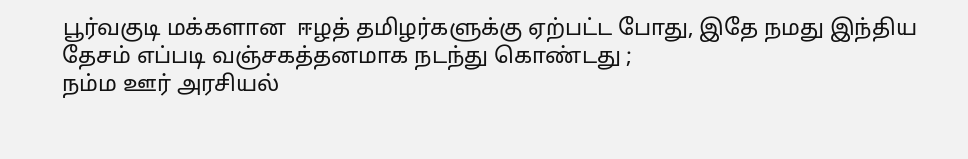பூர்வகுடி மக்களான  ஈழத் தமிழர்களுக்கு ஏற்பட்ட போது, இதே நமது இந்திய தேசம் எப்படி வஞ்சகத்தனமாக நடந்து கொண்டது ;
நம்ம ஊர் அரசியல்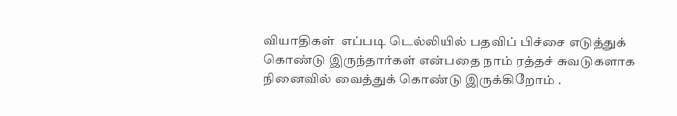வியாதிகள்  எப்படி டெல்லியில் பதவிப் பிச்சை எடுத்துக் கொண்டு இருந்தார்கள் என்பதை நாம் ரத்தச் சுவடுகளாக நினைவில் வைத்துக் கொண்டு இருக்கிறோம் .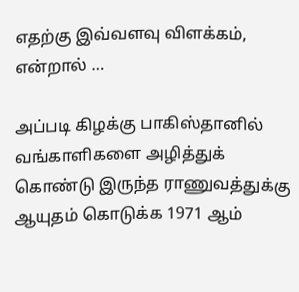எதற்கு இவ்வளவு விளக்கம், என்றால் …

அப்படி கிழக்கு பாகிஸ்தானில் வங்காளிகளை அழித்துக் கொண்டு இருந்த ராணுவத்துக்கு ஆயுதம் கொடுக்க 1971 ஆம்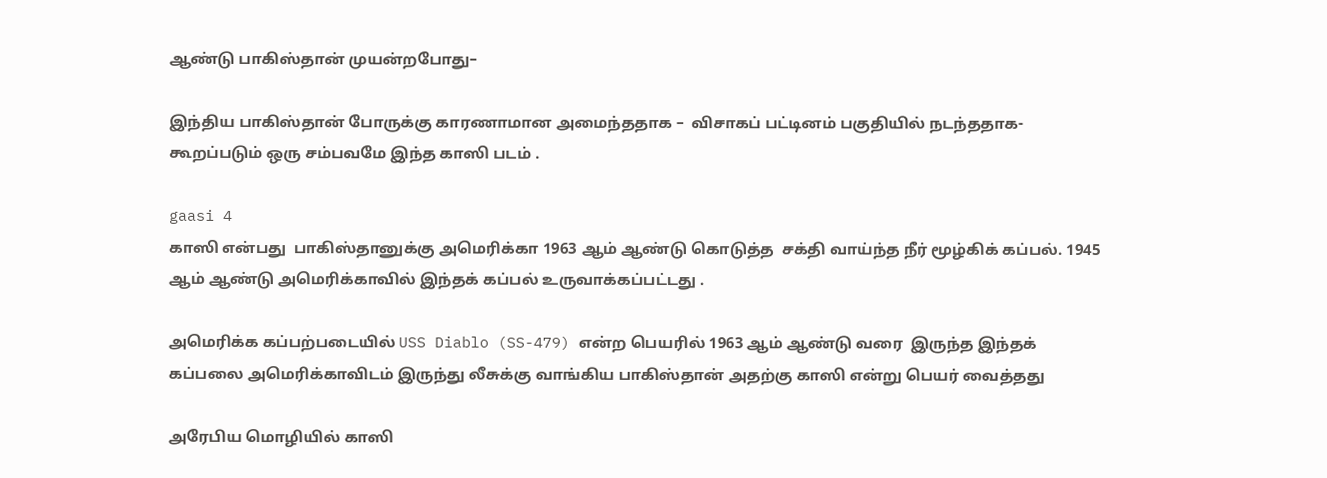ஆண்டு பாகிஸ்தான் முயன்றபோது–

இந்திய பாகிஸ்தான் போருக்கு காரணாமான அமைந்ததாக –  விசாகப் பட்டினம் பகுதியில் நடந்ததாக-  கூறப்படும் ஒரு சம்பவமே இந்த காஸி படம் .

gaasi 4
காஸி என்பது  பாகிஸ்தானுக்கு அமெரிக்கா 1963 ஆம் ஆண்டு கொடுத்த  சக்தி வாய்ந்த நீர் மூழ்கிக் கப்பல். 1945 ஆம் ஆண்டு அமெரிக்காவில் இந்தக் கப்பல் உருவாக்கப்பட்டது .

அமெரிக்க கப்பற்படையில் USS Diablo (SS-479) என்ற பெயரில் 1963 ஆம் ஆண்டு வரை  இருந்த இந்தக் கப்பலை அமெரிக்காவிடம் இருந்து லீசுக்கு வாங்கிய பாகிஸ்தான் அதற்கு காஸி என்று பெயர் வைத்தது

அரேபிய மொழியில் காஸி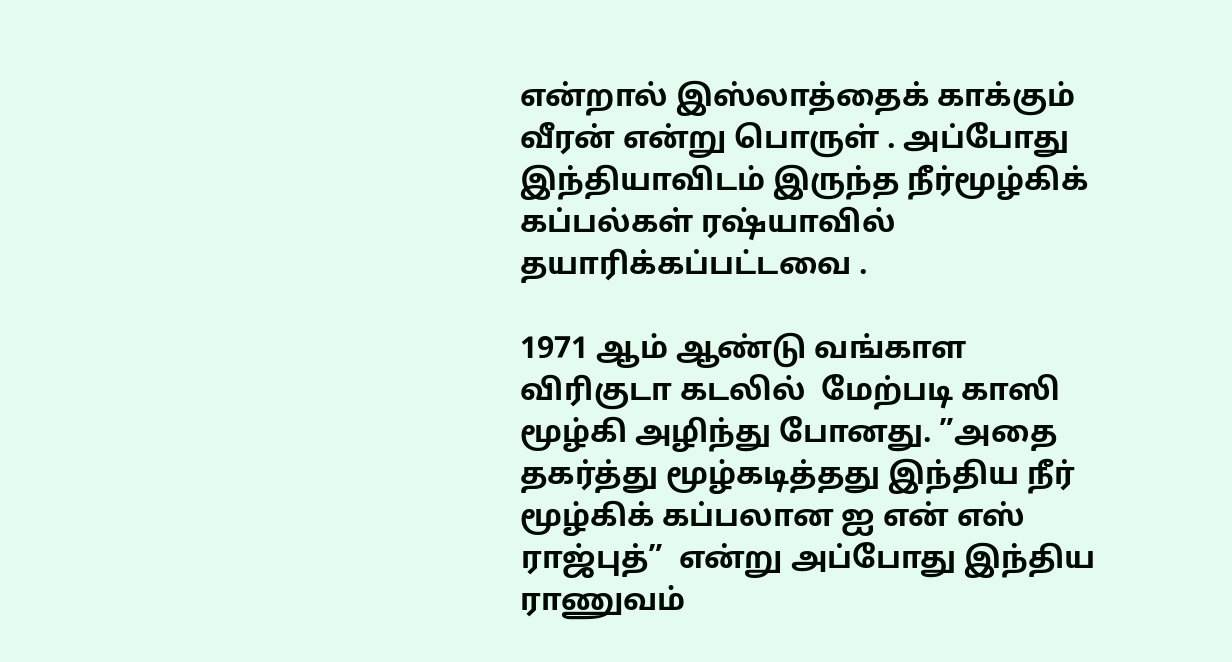என்றால் இஸ்லாத்தைக் காக்கும் வீரன் என்று பொருள் . அப்போது இந்தியாவிடம் இருந்த நீர்மூழ்கிக் கப்பல்கள் ரஷ்யாவில் தயாரிக்கப்பட்டவை .

1971 ஆம் ஆண்டு வங்காள விரிகுடா கடலில்  மேற்படி காஸி மூழ்கி அழிந்து போனது. ”அதை தகர்த்து மூழ்கடித்தது இந்திய நீர் மூழ்கிக் கப்பலான ஐ என் எஸ் ராஜ்புத்”  என்று அப்போது இந்திய ராணுவம்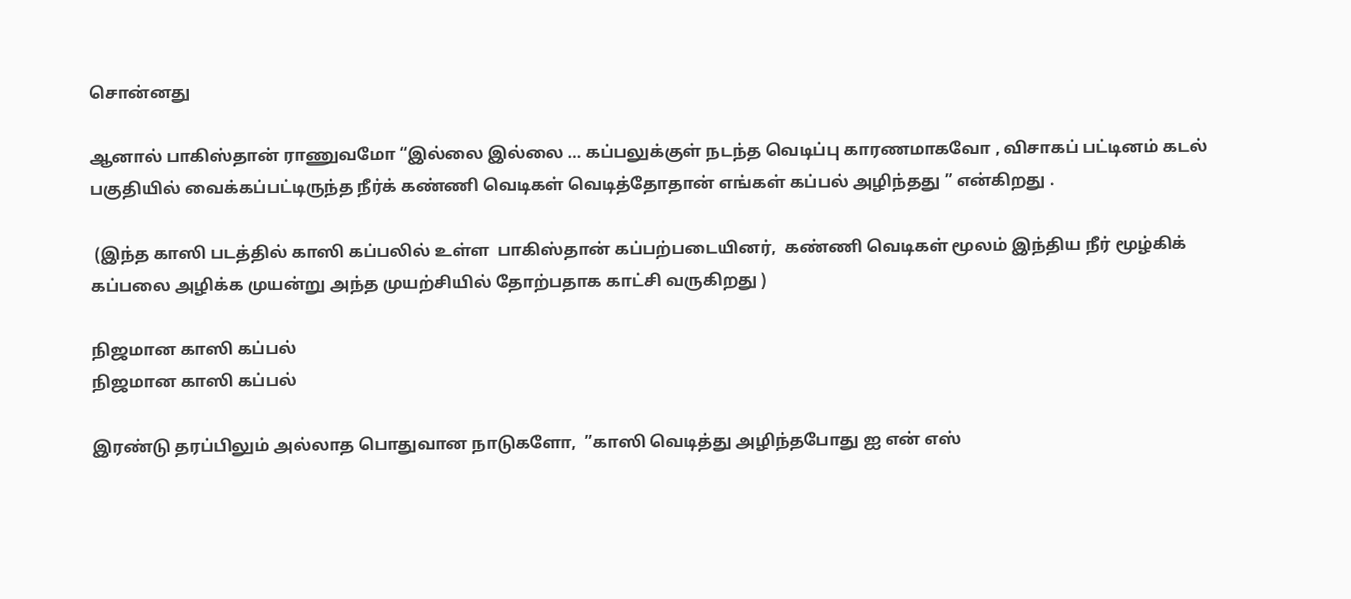சொன்னது

ஆனால் பாகிஸ்தான் ராணுவமோ “இல்லை இல்லை … கப்பலுக்குள் நடந்த வெடிப்பு காரணமாகவோ , விசாகப் பட்டினம் கடல் பகுதியில் வைக்கப்பட்டிருந்த நீர்க் கண்ணி வெடிகள் வெடித்தோதான் எங்கள் கப்பல் அழிந்தது ” என்கிறது .

 (இந்த காஸி படத்தில் காஸி கப்பலில் உள்ள  பாகிஸ்தான் கப்பற்படையினர்,  கண்ணி வெடிகள் மூலம் இந்திய நீர் மூழ்கிக் கப்பலை அழிக்க முயன்று அந்த முயற்சியில் தோற்பதாக காட்சி வருகிறது )

நிஜமான காஸி கப்பல்
நிஜமான காஸி கப்பல்

இரண்டு தரப்பிலும் அல்லாத பொதுவான நாடுகளோ,  ”காஸி வெடித்து அழிந்தபோது ஐ என் எஸ்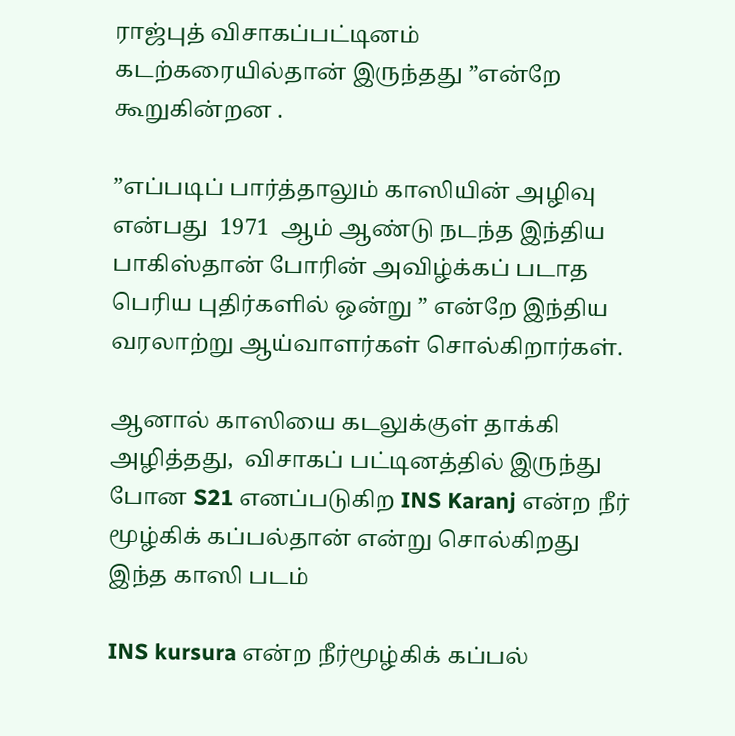ராஜ்புத் விசாகப்பட்டினம் கடற்கரையில்தான் இருந்தது ”என்றே கூறுகின்றன .

”எப்படிப் பார்த்தாலும் காஸியின் அழிவு என்பது  1971  ஆம் ஆண்டு நடந்த இந்திய பாகிஸ்தான் போரின் அவிழ்க்கப் படாத பெரிய புதிர்களில் ஒன்று ” என்றே இந்திய வரலாற்று ஆய்வாளர்கள் சொல்கிறார்கள்.

ஆனால் காஸியை கடலுக்குள் தாக்கி அழித்தது,  விசாகப் பட்டினத்தில் இருந்து போன S21 எனப்படுகிற INS Karanj என்ற நீர் மூழ்கிக் கப்பல்தான் என்று சொல்கிறது  இந்த காஸி படம்

INS kursura என்ற நீர்மூழ்கிக் கப்பல்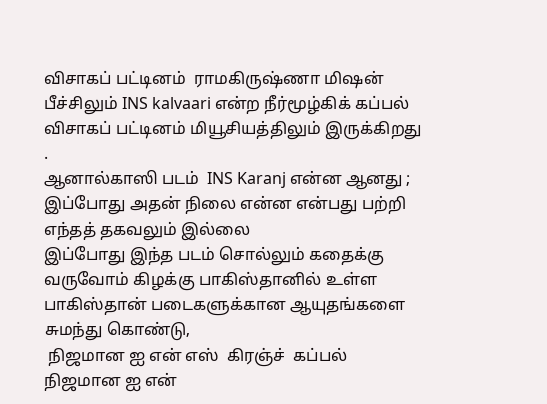விசாகப் பட்டினம்  ராமகிருஷ்ணா மிஷன் பீச்சிலும் INS kalvaari என்ற நீர்மூழ்கிக் கப்பல் விசாகப் பட்டினம் மியூசியத்திலும் இருக்கிறது .
ஆனால்காஸி படம்  INS Karanj என்ன ஆனது ; இப்போது அதன் நிலை என்ன என்பது பற்றி எந்தத் தகவலும் இல்லை
இப்போது இந்த படம் சொல்லும் கதைக்கு வருவோம் கிழக்கு பாகிஸ்தானில் உள்ள பாகிஸ்தான் படைகளுக்கான ஆயுதங்களை சுமந்து கொண்டு,
 நிஜமான ஐ என் எஸ்  கிரஞ்ச்  கப்பல்
நிஜமான ஐ என்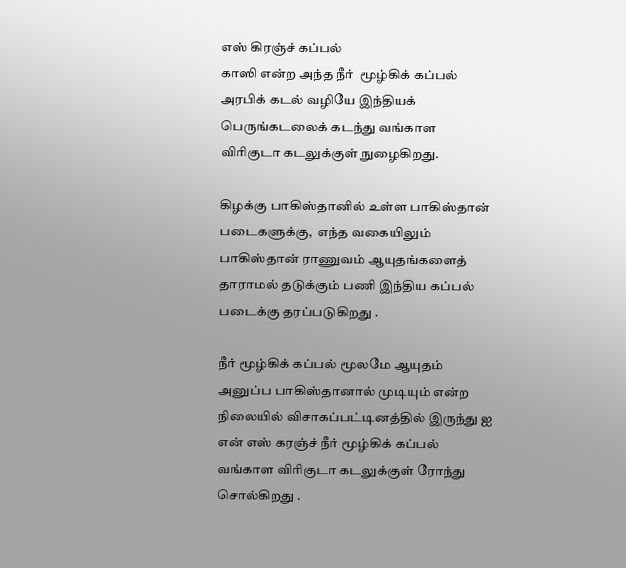எஸ் கிரஞ்ச் கப்பல்
காஸி என்ற அந்த நீர்  மூழ்கிக் கப்பல் அரபிக் கடல் வழியே இந்தியக் பெருங்கடலைக் கடந்து வங்காள விரிகுடா கடலுக்குள் நுழைகிறது.

கிழக்கு பாகிஸ்தானில் உள்ள பாகிஸ்தான் படைகளுக்கு,  எந்த வகையிலும் பாகிஸ்தான் ராணுவம் ஆயுதங்களைத்  தாராமல் தடுக்கும் பணி இந்திய கப்பல் படைக்கு தரப்படுகிறது .

நீர் மூழ்கிக் கப்பல் மூலமே ஆயுதம் அனுப்ப பாகிஸ்தானால் முடியும் என்ற நிலையில் விசாகப்பட்டினத்தில் இருந்து ஐ என் எஸ் கரஞ்ச் நீர் மூழ்கிக் கப்பல்  வங்காள விரிகுடா கடலுக்குள் ரோந்து சொல்கிறது .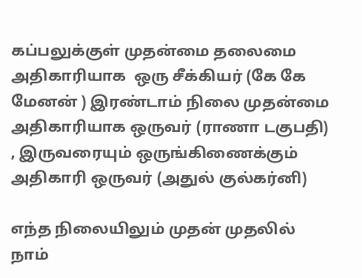கப்பலுக்குள் முதன்மை தலைமை அதிகாரியாக  ஒரு சீக்கியர் (கே கே மேனன் ) இரண்டாம் நிலை முதன்மை அதிகாரியாக ஒருவர் (ராணா டகுபதி) , இருவரையும் ஒருங்கிணைக்கும் அதிகாரி ஒருவர் (அதுல் குல்கர்னி)

எந்த நிலையிலும் முதன் முதலில் நாம்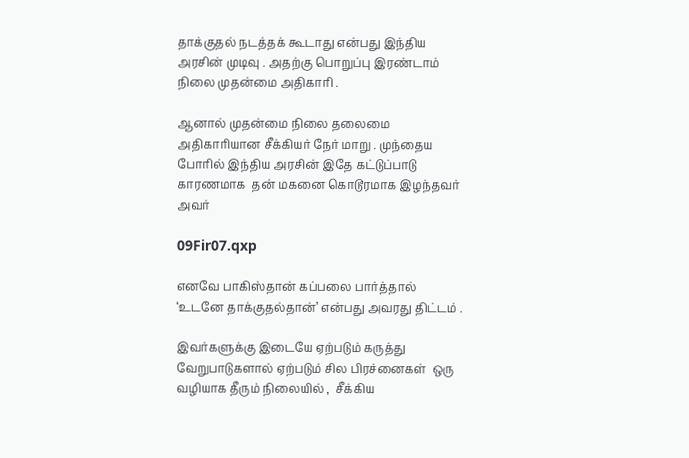தாக்குதல் நடத்தக் கூடாது என்பது இந்திய அரசின் முடிவு . அதற்கு பொறுப்பு இரண்டாம் நிலை முதன்மை அதிகாரி .

ஆனால் முதன்மை நிலை தலைமை அதிகாரியான சீக்கியர் நேர் மாறு . முந்தைய போரில் இந்திய அரசின் இதே கட்டுப்பாடு காரணமாக  தன் மகனை கொடூரமாக இழந்தவர் அவர்

09Fir07.qxp

எனவே பாகிஸ்தான் கப்பலை பார்த்தால் ‘உடனே தாக்குதல்தான்’ என்பது அவரது திட்டம் .

இவர்களுக்கு இடையே ஏற்படும் கருத்து வேறுபாடுகளால் ஏற்படும் சில பிரச்னைகள்  ஒரு வழியாக தீரும் நிலையில் ,  சீக்கிய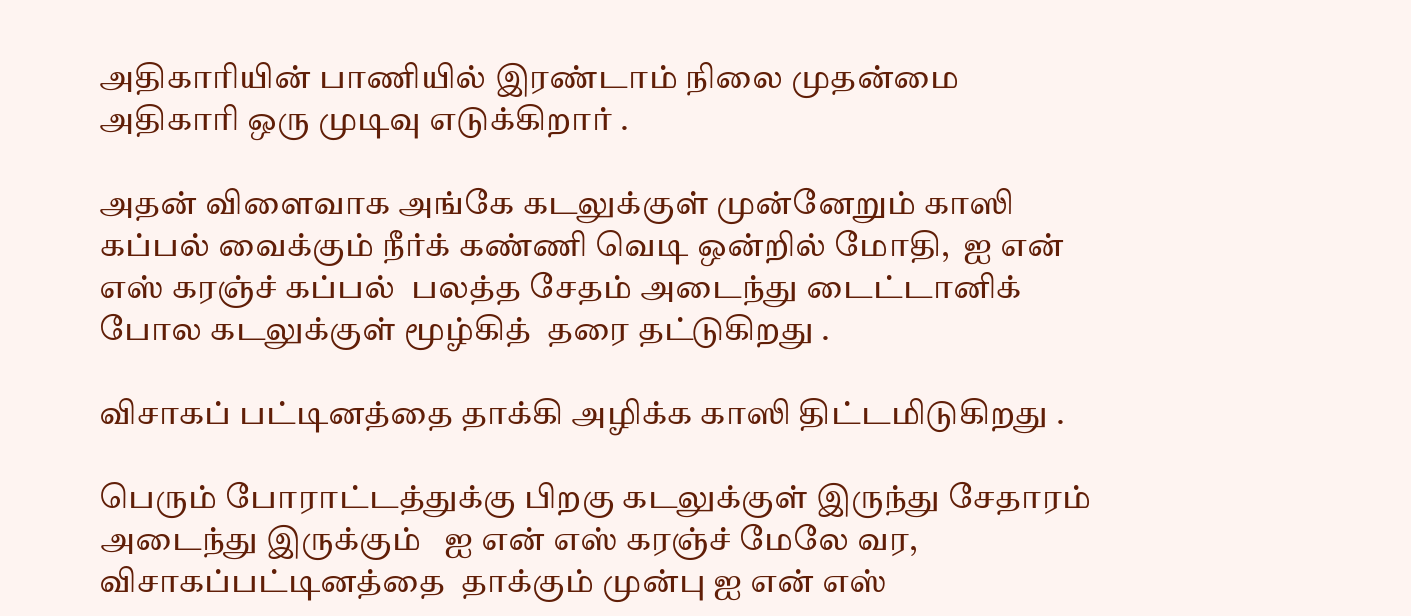அதிகாரியின் பாணியில் இரண்டாம் நிலை முதன்மை அதிகாரி ஒரு முடிவு எடுக்கிறார் .

அதன் விளைவாக அங்கே கடலுக்குள் முன்னேறும் காஸி கப்பல் வைக்கும் நீர்க் கண்ணி வெடி ஒன்றில் மோதி,  ஐ என் எஸ் கரஞ்ச் கப்பல்  பலத்த சேதம் அடைந்து டைட்டானிக் போல கடலுக்குள் மூழ்கித்  தரை தட்டுகிறது .

விசாகப் பட்டினத்தை தாக்கி அழிக்க காஸி திட்டமிடுகிறது .

பெரும் போராட்டத்துக்கு பிறகு கடலுக்குள் இருந்து சேதாரம் அடைந்து இருக்கும்   ஐ என் எஸ் கரஞ்ச் மேலே வர, விசாகப்பட்டினத்தை  தாக்கும் முன்பு ஐ என் எஸ்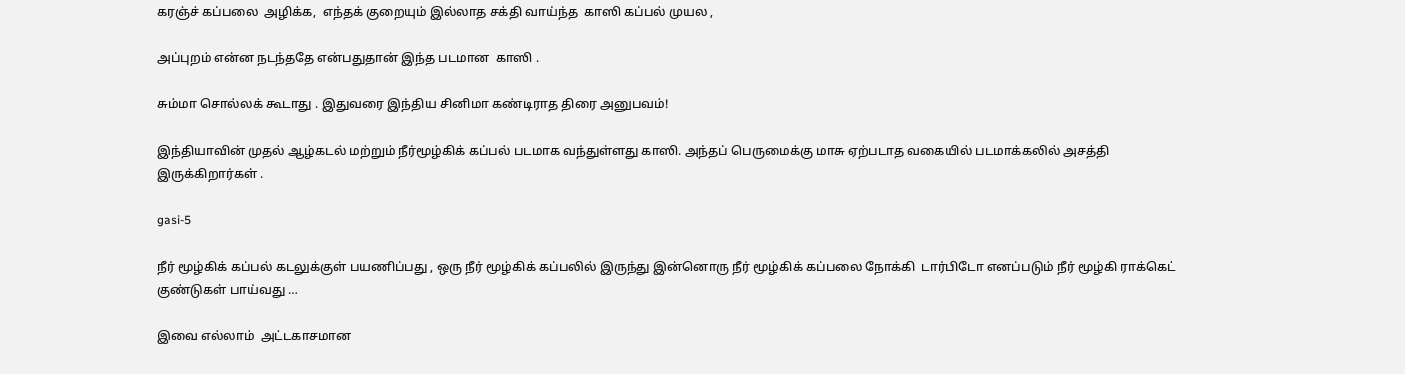கரஞ்ச் கப்பலை  அழிக்க,  எந்தக் குறையும் இல்லாத சக்தி வாய்ந்த  காஸி கப்பல் முயல ,

அப்புறம் என்ன நடந்ததே என்பதுதான் இந்த படமான  காஸி .

சும்மா சொல்லக் கூடாது . இதுவரை இந்திய சினிமா கண்டிராத திரை அனுபவம்!

இந்தியாவின் முதல் ஆழ்கடல் மற்றும் நீர்மூழ்கிக் கப்பல் படமாக வந்துள்ளது காஸி. அந்தப் பெருமைக்கு மாசு ஏற்படாத வகையில் படமாக்கலில் அசத்தி இருக்கிறார்கள் .

gasi-5

நீர் மூழ்கிக் கப்பல் கடலுக்குள் பயணிப்பது , ஒரு நீர் மூழ்கிக் கப்பலில் இருந்து இன்னொரு நீர் மூழ்கிக் கப்பலை நோக்கி  டார்பிடோ எனப்படும் நீர் மூழ்கி ராக்கெட் குண்டுகள் பாய்வது …

இவை எல்லாம்  அட்டகாசமான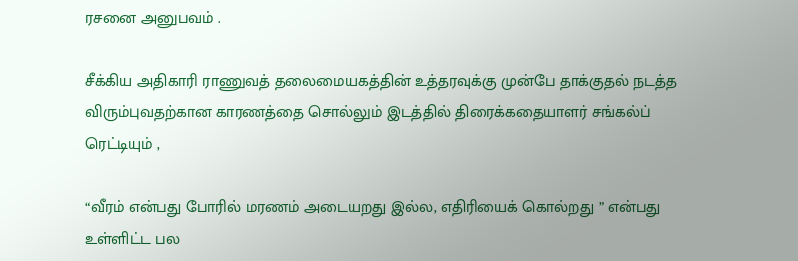ரசனை அனுபவம் .

சீக்கிய அதிகாரி ராணுவத் தலைமையகத்தின் உத்தரவுக்கு முன்பே தாக்குதல் நடத்த விரும்புவதற்கான காரணத்தை சொல்லும் இடத்தில் திரைக்கதையாளர் சங்கல்ப் ரெட்டியும் ,

“வீரம் என்பது போரில் மரணம் அடையறது இல்ல, எதிரியைக் கொல்றது ” என்பது உள்ளிட்ட பல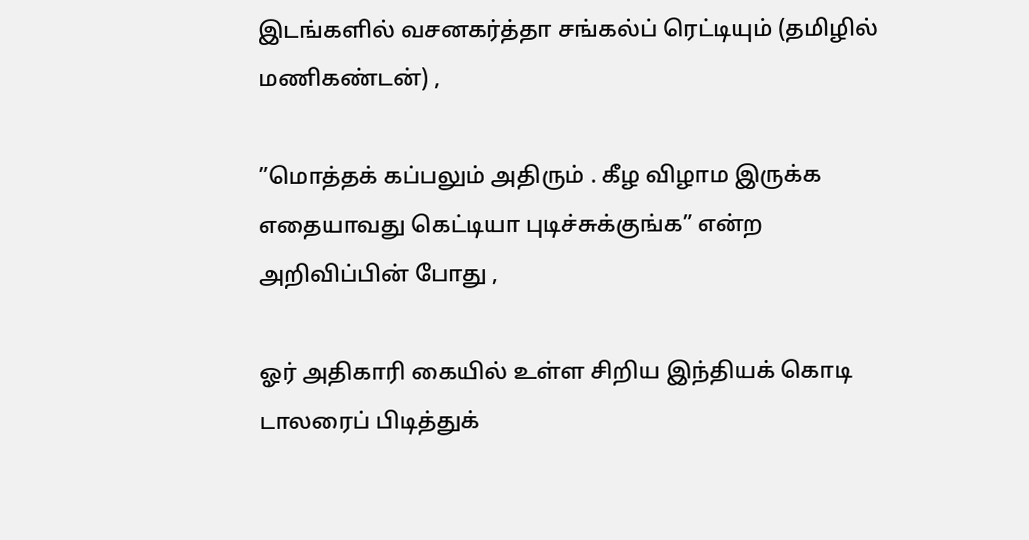இடங்களில் வசனகர்த்தா சங்கல்ப் ரெட்டியும் (தமிழில் மணிகண்டன்) ,

”மொத்தக் கப்பலும் அதிரும் . கீழ விழாம இருக்க எதையாவது கெட்டியா புடிச்சுக்குங்க” என்ற அறிவிப்பின் போது ,

ஓர் அதிகாரி கையில் உள்ள சிறிய இந்தியக் கொடி டாலரைப் பிடித்துக்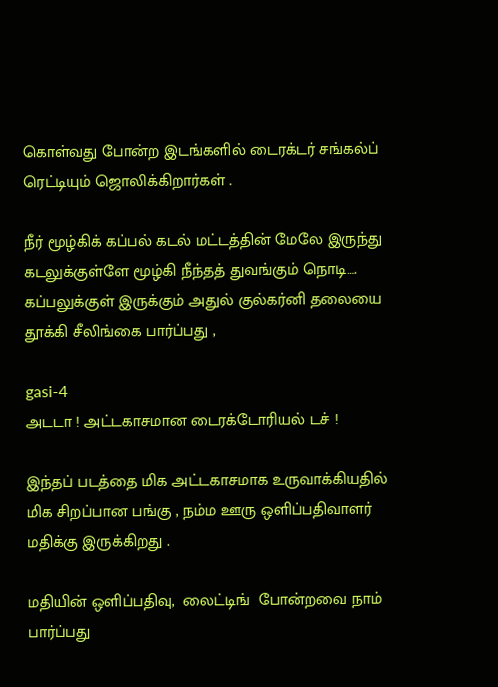கொள்வது போன்ற இடங்களில் டைரக்டர் சங்கல்ப் ரெட்டியும் ஜொலிக்கிறார்கள் .

நீர் மூழ்கிக் கப்பல் கடல் மட்டத்தின் மேலே இருந்து கடலுக்குள்ளே மூழ்கி நீந்தத் துவங்கும் நொடி…. கப்பலுக்குள் இருக்கும் அதுல் குல்கர்னி தலையை தூக்கி சீலிங்கை பார்ப்பது ,

gasi-4
அடடா ! அட்டகாசமான டைரக்டோரியல் டச் !

இந்தப் படத்தை மிக அட்டகாசமாக உருவாக்கியதில் மிக சிறப்பான பங்கு , நம்ம ஊரு ஒளிப்பதிவாளர் மதிக்கு இருக்கிறது .

மதியின் ஒளிப்பதிவு,  லைட்டிங்  போன்றவை நாம் பார்ப்பது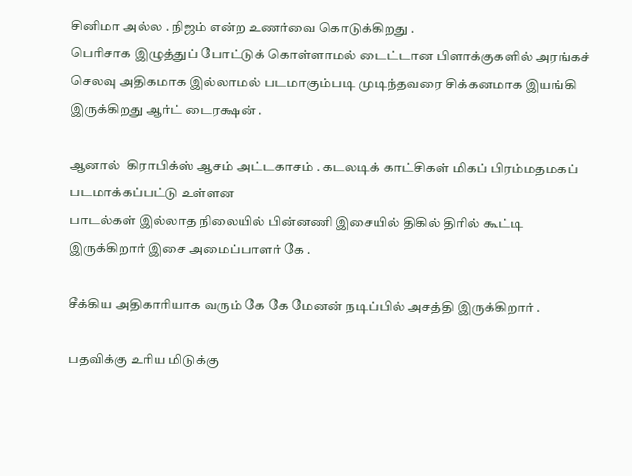சினிமா அல்ல . நிஜம் என்ற உணர்வை கொடுக்கிறது .
பெரிசாக இழுத்துப் போட்டுக் கொள்ளாமல் டைட்டான பிளாக்குகளில் அரங்கச் செலவு அதிகமாக இல்லாமல் படமாகும்படி முடிந்தவரை சிக்கனமாக இயங்கி இருக்கிறது ஆர்ட் டைரக்ஷன் .

ஆனால்  கிராபிக்ஸ் ஆசம் அட்டகாசம் . கடலடிக் காட்சிகள் மிகப் பிரம்மதமகப்  படமாக்கப்பட்டு உள்ளன
பாடல்கள் இல்லாத நிலையில் பின்னணி இசையில் திகில் திரில் கூட்டி இருக்கிறார் இசை அமைப்பாளர் கே .

சீக்கிய அதிகாரியாக வரும் கே கே மேனன் நடிப்பில் அசத்தி இருக்கிறார் .

பதவிக்கு உரிய மிடுக்கு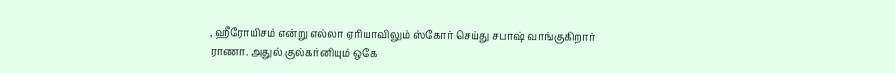, ஹீரோயிசம் என்று எல்லா ஏரியாவிலும் ஸ்கோர் செய்து சபாஷ் வாங்குகிறார் ராணா. அதுல் குல்கர்னியும் ஒகே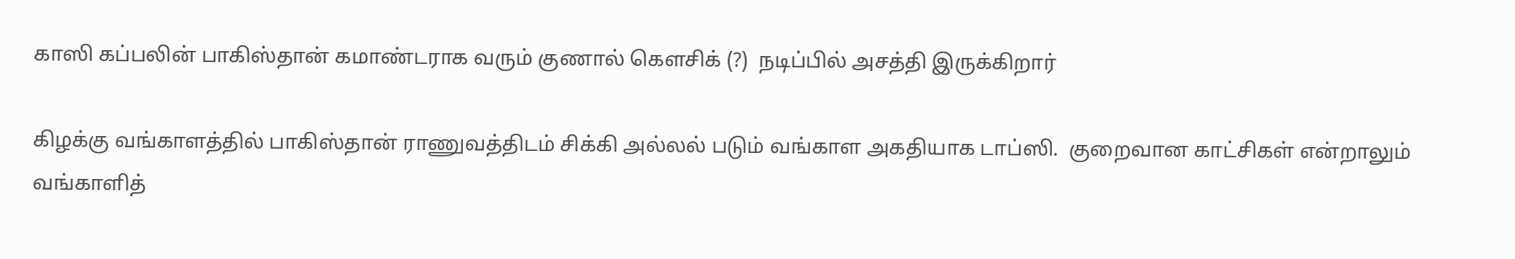காஸி கப்பலின் பாகிஸ்தான் கமாண்டராக வரும் குணால் கௌசிக் (?)  நடிப்பில் அசத்தி இருக்கிறார்

கிழக்கு வங்காளத்தில் பாகிஸ்தான் ராணுவத்திடம் சிக்கி அல்லல் படும் வங்காள அகதியாக டாப்ஸி.  குறைவான காட்சிகள் என்றாலும் வங்காளித்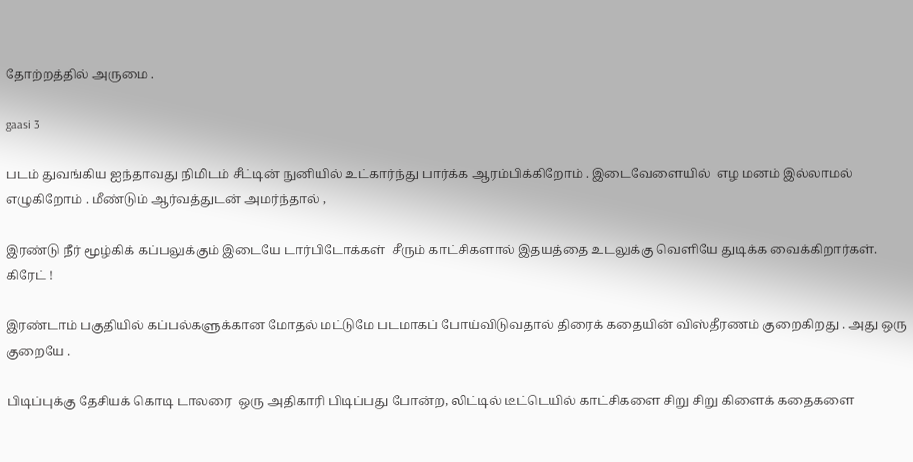தோற்றத்தில் அருமை .

gaasi 3

படம் துவங்கிய ஐந்தாவது நிமிடம் சீட்டின் நுனியில் உட்கார்ந்து பார்க்க ஆரம்பிக்கிறோம் . இடைவேளையில்  எழ மனம் இல்லாமல் எழுகிறோம் . மீண்டும் ஆர்வத்துடன் அமர்ந்தால் ,

இரண்டு நீர் மூழ்கிக் கப்பலுக்கும் இடையே டார்பிடோக்கள்  சீரும் காட்சிகளால் இதயத்தை உடலுக்கு வெளியே துடிக்க வைக்கிறார்கள். கிரேட் !

இரண்டாம் பகுதியில் கப்பல்களுக்கான மோதல் மட்டுமே படமாகப் போய்விடுவதால் திரைக் கதையின் விஸ்தீரணம் குறைகிறது . அது ஒரு குறையே .

பிடிப்புக்கு தேசியக் கொடி டாலரை  ஒரு அதிகாரி பிடிப்பது போன்ற, லிட்டில் டீட்டெயில் காட்சிகளை சிறு சிறு கிளைக் கதைகளை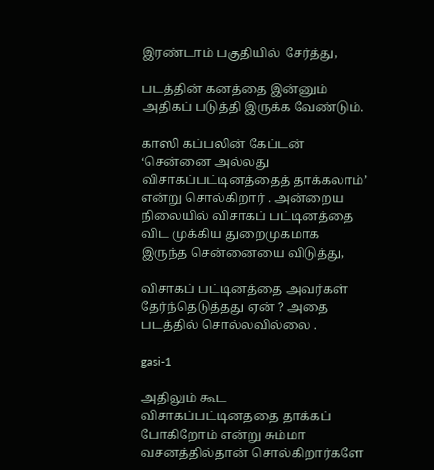இரண்டாம் பகுதியில்  சேர்த்து,

படத்தின் கனத்தை இன்னும் அதிகப் படுத்தி இருக்க வேண்டும்.

காஸி கப்பலின் கேப்டன் ‘சென்னை அல்லது விசாகப்பட்டினத்தைத் தாக்கலாம்’ என்று சொல்கிறார் . அன்றைய நிலையில் விசாகப் பட்டினத்தை விட முக்கிய துறைமுகமாக இருந்த சென்னையை விடுத்து,

விசாகப் பட்டினத்தை அவர்கள் தேர்ந்தெடுத்தது ஏன் ? அதை படத்தில் சொல்லவில்லை .

gasi-1

அதிலும் கூட விசாகப்பட்டினததை தாக்கப் போகிறோம் என்று சும்மா வசனத்தில்தான் சொல்கிறார்களே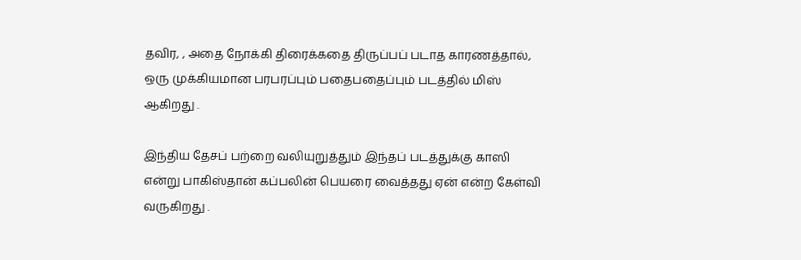தவிர, , அதை நோக்கி திரைக்கதை திருப்பப் படாத காரணத்தால்,
ஒரு முக்கியமான பரபரப்பும் பதைபதைப்பும் படத்தில் மிஸ் ஆகிறது .

இந்திய தேசப் பற்றை வலியுறுத்தும் இந்தப் படத்துக்கு காஸி என்று பாகிஸ்தான் கப்பலின் பெயரை வைத்தது ஏன் என்ற கேள்வி வருகிறது .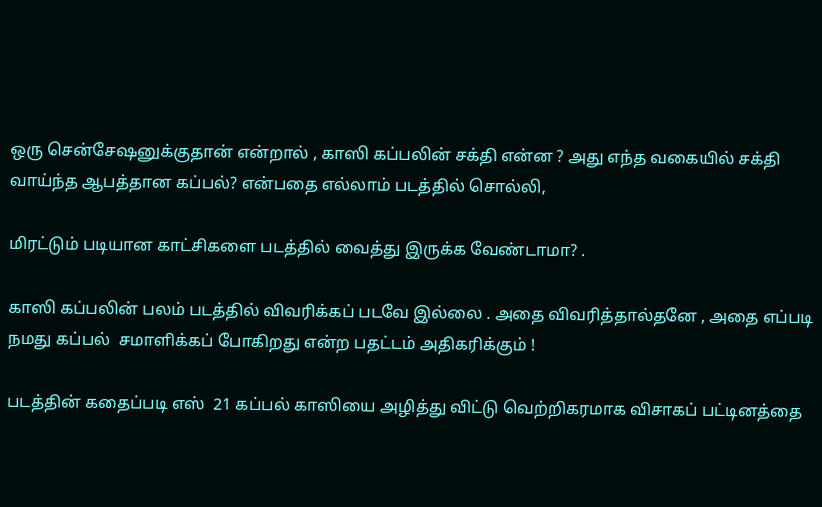ஒரு சென்சேஷனுக்குதான் என்றால் , காஸி கப்பலின் சக்தி என்ன ? அது எந்த வகையில் சக்தி வாய்ந்த ஆபத்தான கப்பல்? என்பதை எல்லாம் படத்தில் சொல்லி,

மிரட்டும் படியான காட்சிகளை படத்தில் வைத்து இருக்க வேண்டாமா? .

காஸி கப்பலின் பலம் படத்தில் விவரிக்கப் படவே இல்லை . அதை விவரித்தால்தனே , அதை எப்படி நமது கப்பல்  சமாளிக்கப் போகிறது என்ற பதட்டம் அதிகரிக்கும் !

படத்தின் கதைப்படி எஸ்  21 கப்பல் காஸியை அழித்து விட்டு வெற்றிகரமாக விசாகப் பட்டினத்தை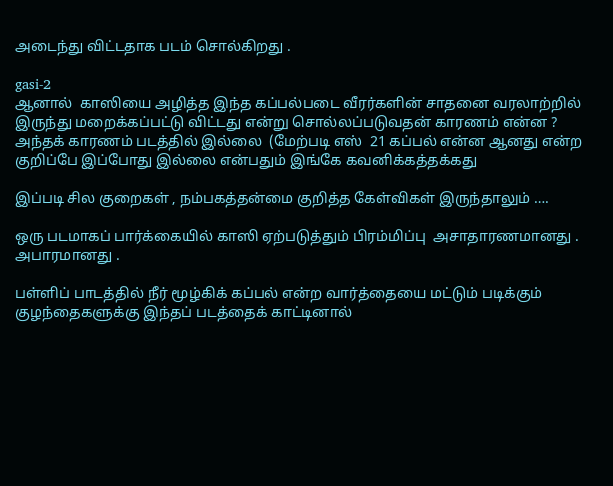அடைந்து விட்டதாக படம் சொல்கிறது .

gasi-2
ஆனால்  காஸியை அழித்த இந்த கப்பல்படை வீரர்களின் சாதனை வரலாற்றில் இருந்து மறைக்கப்பட்டு விட்டது என்று சொல்லப்படுவதன் காரணம் என்ன ?
அந்தக் காரணம் படத்தில் இல்லை  (மேற்படி எஸ்  21 கப்பல் என்ன ஆனது என்ற குறிப்பே இப்போது இல்லை என்பதும் இங்கே கவனிக்கத்தக்கது

இப்படி சில குறைகள் , நம்பகத்தன்மை குறித்த கேள்விகள் இருந்தாலும் ….

ஒரு படமாகப் பார்க்கையில் காஸி ஏற்படுத்தும் பிரம்மிப்பு  அசாதாரணமானது . அபாரமானது .

பள்ளிப் பாடத்தில் நீர் மூழ்கிக் கப்பல் என்ற வார்த்தையை மட்டும் படிக்கும் குழந்தைகளுக்கு இந்தப் படத்தைக் காட்டினால்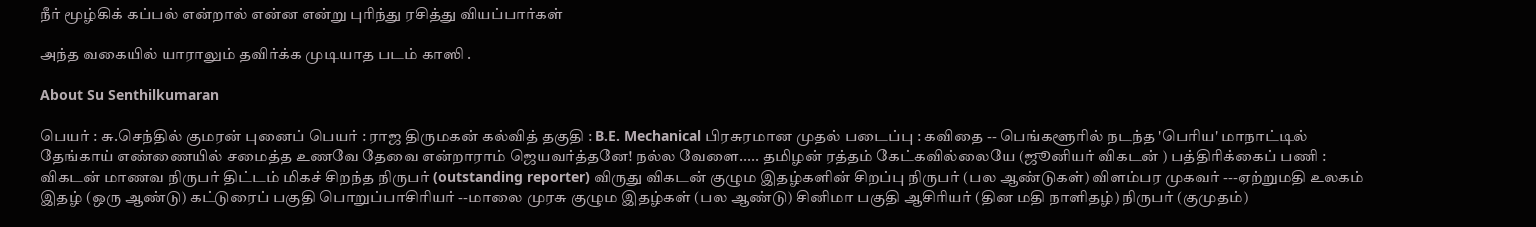நீர் மூழ்கிக் கப்பல் என்றால் என்ன என்று புரிந்து ரசித்து வியப்பார்கள்

அந்த வகையில் யாராலும் தவிர்க்க முடியாத படம் காஸி .

About Su Senthilkumaran

பெயர் : சு.செந்தில் குமரன் புனைப் பெயர் : ராஜ திருமகன் கல்வித் தகுதி : B.E. Mechanical பிரசுரமான முதல் படைப்பு : கவிதை -- பெங்களூரில் நடந்த 'பெரிய' மாநாட்டில் தேங்காய் எண்ணையில் சமைத்த உணவே தேவை என்றாராம் ஜெயவர்த்தனே! நல்ல வேளை..... தமிழன் ரத்தம் கேட்கவில்லையே (ஜூனியர் விகடன் ) பத்திரிக்கைப் பணி : விகடன் மாணவ நிருபர் திட்டம் மிகச் சிறந்த நிருபர் (outstanding reporter) விருது விகடன் குழும இதழ்களின் சிறப்பு நிருபர் (பல ஆண்டுகள்) விளம்பர முகவர் ---ஏற்றுமதி உலகம் இதழ் (ஒரு ஆண்டு) கட்டுரைப் பகுதி பொறுப்பாசிரியர் --மாலை முரசு குழும இதழ்கள் (பல ஆண்டு) சினிமா பகுதி ஆசிரியர் (தின மதி நாளிதழ்) நிருபர் (குமுதம்)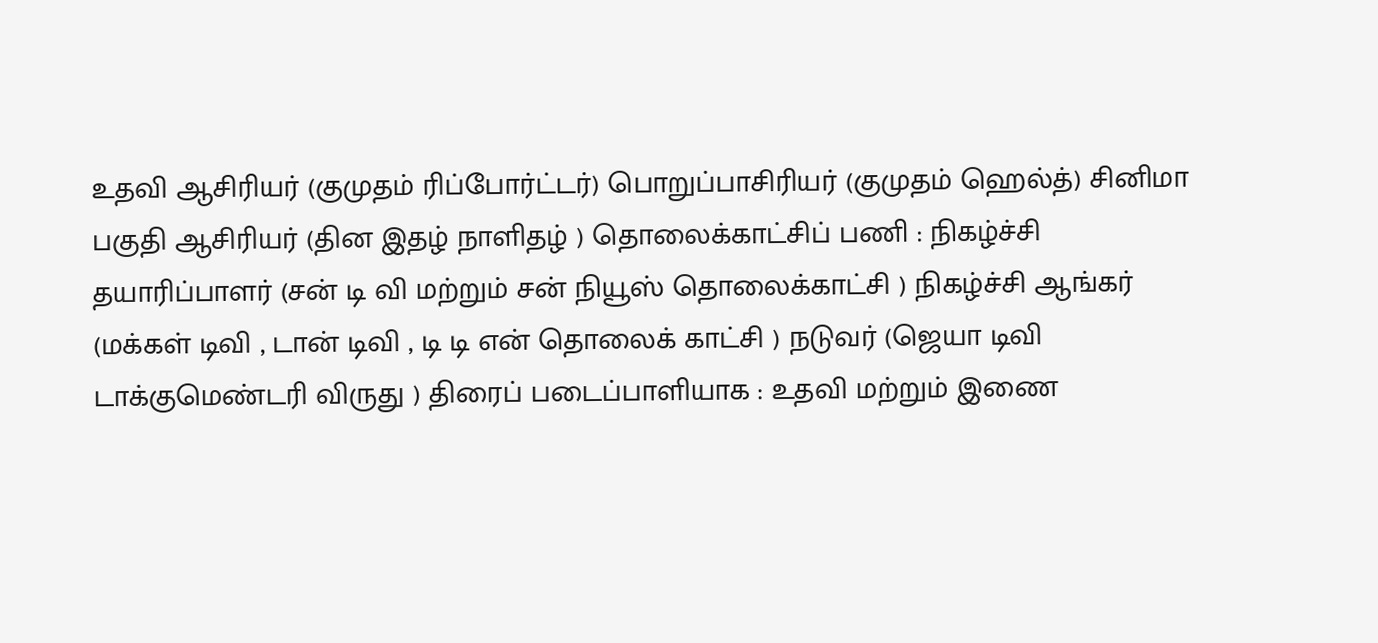உதவி ஆசிரியர் (குமுதம் ரிப்போர்ட்டர்) பொறுப்பாசிரியர் (குமுதம் ஹெல்த்) சினிமா பகுதி ஆசிரியர் (தின இதழ் நாளிதழ் ) தொலைக்காட்சிப் பணி : நிகழ்ச்சி தயாரிப்பாளர் (சன் டி வி மற்றும் சன் நியூஸ் தொலைக்காட்சி ) நிகழ்ச்சி ஆங்கர் (மக்கள் டிவி , டான் டிவி , டி டி என் தொலைக் காட்சி ) நடுவர் (ஜெயா டிவி டாக்குமெண்டரி விருது ) திரைப் படைப்பாளியாக : உதவி மற்றும் இணை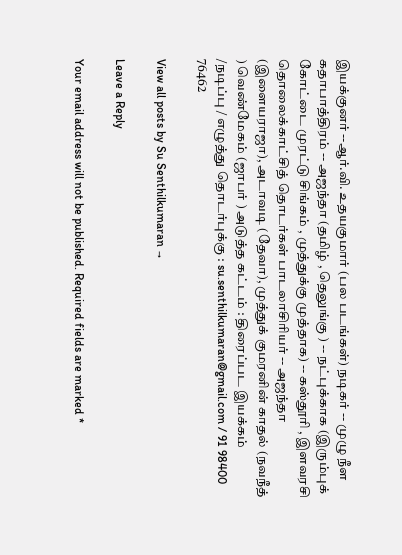இயக்குனர் --ஆர்.வி. உதயகுமார் (பல படங்கள்) நடிகர் -- முழு நீள கதாபாத்திரம் -- அஜந்தா (தமிழ் , தெலுங்கு ) -- நட்புக்காக (இரும்புக் கோட்டை முரட்டு சிங்கம் , முத்துக்கு முத்தாக) -- கஸ்தூரி , இளவரசி தொலைக்காட்சித் தொடர்கள் பாடலாசிரியர் -- அஜந்தா (இளையராஜா), அடாவடி (தேவா), முத்துக் குமரனின் காதல் (நவநீத் ) வெண்மேகம் (ஜாபர் ) அடுத்த கட்டம் : திரைப்பட இயக்கம் /நடிப்பு / எழுத்து தொடர்புக்கு : su.senthilkumaran@gmail.com / 91 98400 76462

View all posts by Su Senthilkumaran →

Leave a Reply

Your email address will not be published. Required fields are marked *